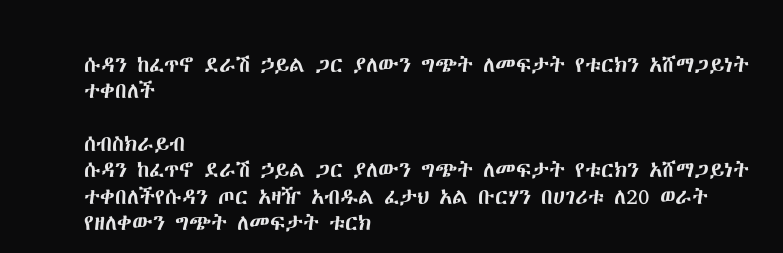ሱዳን ከፈጥኖ ደራሽ ኃይል ጋር ያለውን ግጭት ለመፍታት የቱርክን አሸማጋይነት ተቀበለች

ሰብስክራይብ
ሱዳን ከፈጥኖ ደራሽ ኃይል ጋር ያለውን ግጭት ለመፍታት የቱርክን አሸማጋይነት ተቀበለችየሱዳን ጦር አዛዥ አብዱል ፈታህ አል ቡርሃን በሀገሪቱ ለ20 ወራት የዘለቀውን ግጭት ለመፍታት ቱርክ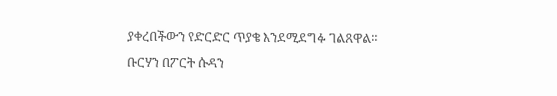ያቀረበችውን የድርድር ጥያቄ እንደሚደግፉ ገልጸዋል። ቡርሃን በፖርት ሱዳን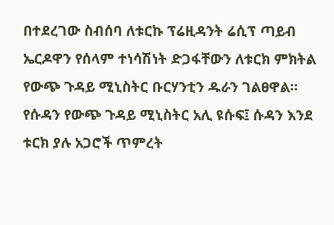በተደረገው ስብሰባ ለቱርኩ ፕሬዚዳንት ሬሲፕ ጣይብ ኤርዶዋን የሰላም ተነሳሽነት ድጋፋቸውን ለቱርክ ምክትል የውጭ ጉዳይ ሚኒስትር ቡርሃንቲን ዱራን ገልፀዋል። የሱዳን የውጭ ጉዳይ ሚኒስትር አሊ ዩሱፍ፤ ሱዳን እንደ ቱርክ ያሉ አጋሮች ጥምረት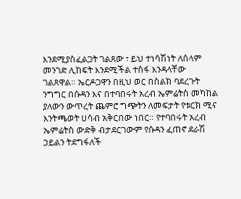እንደሚያስፈልጋት ገልጸው ፣ ይህ ተነሳሽነት ለሰላም መንገድ ሊከፍት እንደሚችል ተስፋ እንዳላቸው ገልጸዋል። ኤርዶጋዋን በዚህ ወር በስልክ ባደረጉት ንግግር በሱዳን እና በተባበሩት አረብ ኤምሬትስ መካከል ያለውን ውጥረት ጨምሮ ግጭትን ለመፍታት የቱርክ ሚና እንትጫወት ሀሳብ አቅርበው ነበር። የተባበሩት አረብ ኤምሬትስ ውድቅ ብታደርገውም የሱዳን ፈጠኖ ደራሽ ኃይልን ትደግፋለች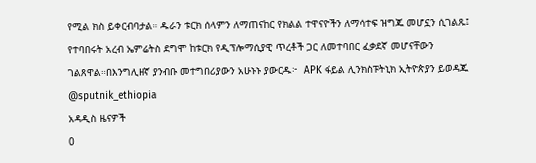የሚል ክስ ይቀርብባታል። ዱራን ቱርክ ሰላምን ለማጠናከር የክልል ተዋናዮችን ለማሳተፍ ዝግጁ መሆኗን ሲገልጹ፤ የተባበሩት አረብ ኤምሬትስ ደግሞ ከቱርክ የዲፕሎማሲያዊ ጥረቶች ጋር ለመተባበር ፈቃደኛ መሆናቸውን ገልጸዋል።በእንግሊዘኛ ያንብቡ መተግበሪያውን አሁኑኑ ያውርዱ፦  APK ፋይል ሊንክስፑትኒክ ኢትዮጵያን ይወዳጁ @sputnik_ethiopia
አዳዲስ ዜናዎች
0